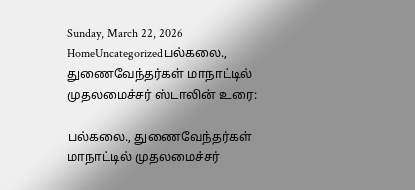Sunday, March 22, 2026
HomeUncategorizedபல்கலை., துணைவேந்தர்கள் மாநாட்டில் முதலமைச்சர் ஸ்டாலின் உரை:

பல்கலை., துணைவேந்தர்கள் மாநாட்டில் முதலமைச்சர்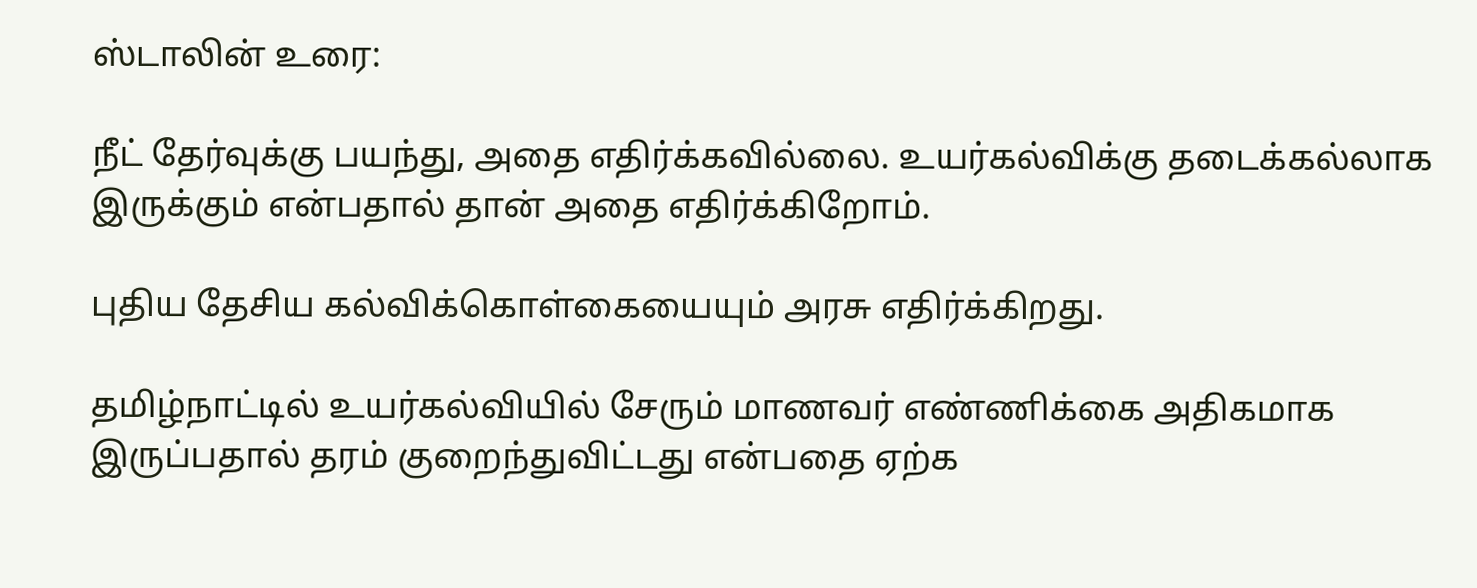ஸ்டாலின் உரை:

நீட் தேர்வுக்கு பயந்து, அதை எதிர்க்கவில்லை. உயர்கல்விக்கு தடைக்கல்லாக இருக்கும் என்பதால் தான் அதை எதிர்க்கிறோம்.

புதிய தேசிய கல்விக்கொள்கையையும் அரசு எதிர்க்கிறது.

தமிழ்நாட்டில் உயர்கல்வியில் சேரும் மாணவர் எண்ணிக்கை அதிகமாக இருப்பதால் தரம் குறைந்துவிட்டது என்பதை ஏற்க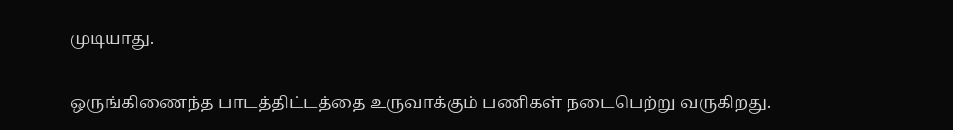முடியாது.

ஒருங்கிணைந்த பாடத்திட்டத்தை உருவாக்கும் பணிகள் நடைபெற்று வருகிறது.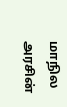மாநில அரசின்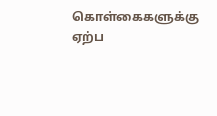கொள்கைகளுக்கு ஏற்ப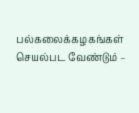பல்கலைக்கழகங்கள் செயல்பட வேண்டும் –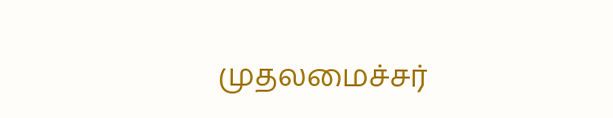முதலமைச்சர்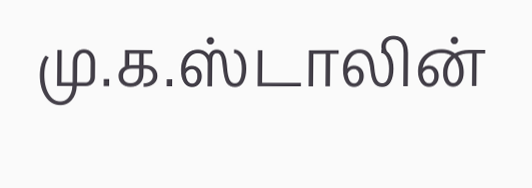மு.க.ஸ்டாலின்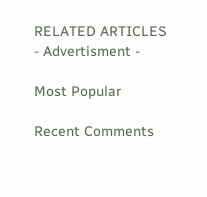RELATED ARTICLES
- Advertisment -

Most Popular

Recent Comments